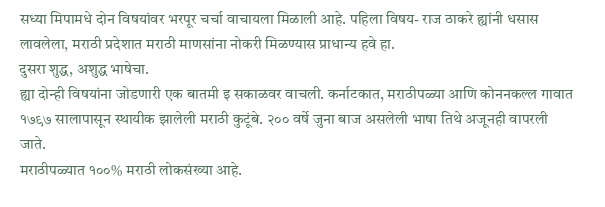सध्या मिपामधे दोन विषयांवर भरपूर चर्चा वाचायला मिळाली आहे. पहिला विषय- राज ठाकरे ह्यांनी धसास लावलेला, मराठी प्रदेशात मराठी माणसांना नोकरी मिळण्यास प्राधान्य हवे हा.
दुसरा शुद्ध, अशुद्ध भाषेचा.
ह्या दोन्ही विषयांना जोडणारी एक बातमी इ सकाळवर वाचली. कर्नाटकात, मराठीपळ्या आणि कोननकल्ल गावात १७९७ सालापासून स्थायीक झालेली मराठी कुटूंबे. २०० वर्षे जुना बाज असलेली भाषा तिथे अजूनही वापरली जाते.
मराठीपळ्यात १००% मराठी लोकसंख्या आहे.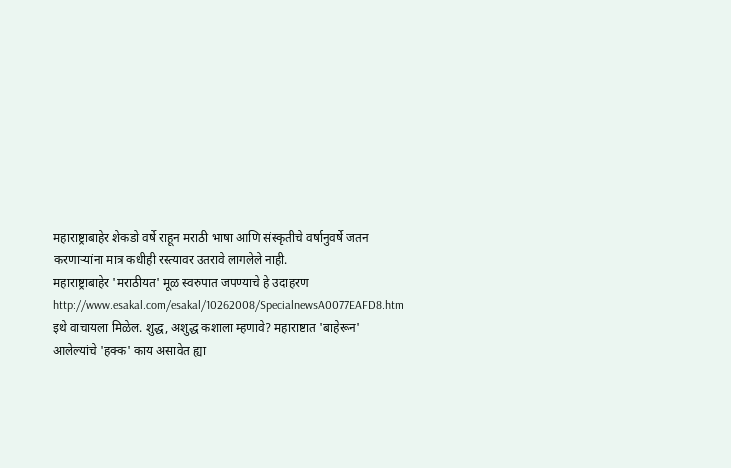महाराष्ट्राबाहेर शेकडो वर्षे राहून मराठी भाषा आणि संस्कृतीचे वर्षानुवर्षे जतन करणाऱ्यांना मात्र कधीही रस्त्यावर उतरावे लागलेले नाही.
महाराष्ट्राबाहेर 'मराठीयत' मूळ स्वरुपात जपण्याचे हे उदाहरण
http://www.esakal.com/esakal/10262008/SpecialnewsA0077EAFD8.htm
इथे वाचायला मिळेल. शुद्ध, अशुद्ध कशाला म्हणावे? महाराष्टात 'बाहेरून' आलेल्यांचे 'हक्क' काय असावेत ह्या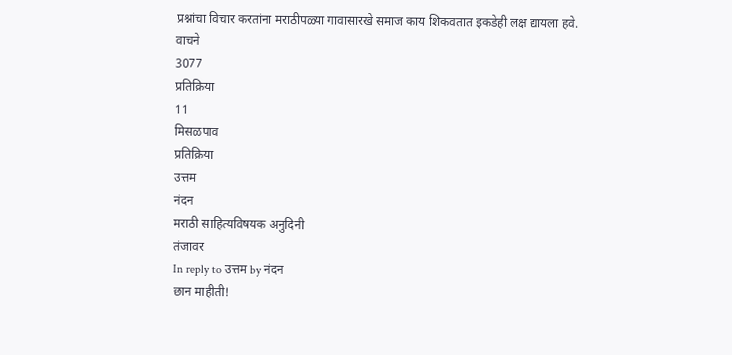प्रश्नांचा विचार करतांना मराठीपळ्या गावासारखे समाज काय शिकवतात इकडेही लक्ष द्यायला हवे.
वाचने
3077
प्रतिक्रिया
11
मिसळपाव
प्रतिक्रिया
उत्तम
नंदन
मराठी साहित्यविषयक अनुदिनी
तंजावर
In reply to उत्तम by नंदन
छान माहीती!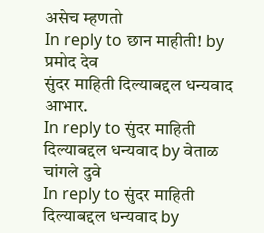असेच म्हणतो
In reply to छान माहीती! by प्रमोद देव
सुंदर माहिती दिल्याबद्दल धन्यवाद
आभार.
In reply to सुंदर माहिती दिल्याबद्दल धन्यवाद by वेताळ
चांगले दुवे
In reply to सुंदर माहिती दिल्याबद्दल धन्यवाद by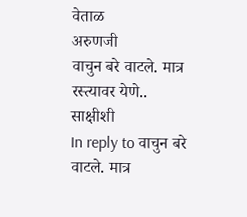वेताळ
अरुणजी
वाचुन बरे वाटले. मात्र रस्त्यावर येणे..
साक्षीशी
In reply to वाचुन बरे वाटले. मात्र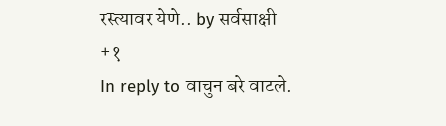रस्त्यावर येणे.. by सर्वसाक्षी
+१
In reply to वाचुन बरे वाटले.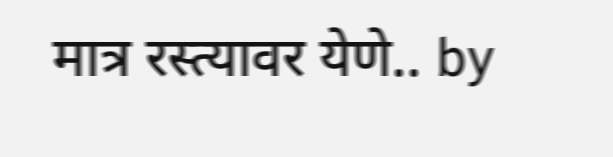मात्र रस्त्यावर येणे.. by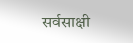सर्वसाक्षी